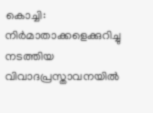കൊച്ചി: നിർമാതാക്കളെക്കുറിച്ചു നടത്തിയ വിവാദപ്രസ്താവനയിൽ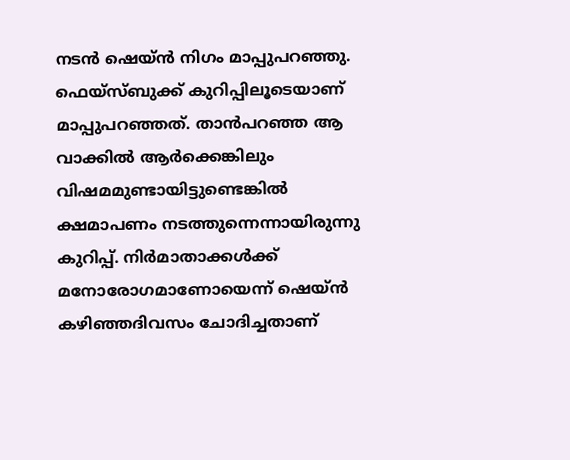നടൻ ഷെയ്ൻ നിഗം മാപ്പുപറഞ്ഞു. ഫെയ്സ്ബുക്ക് കുറിപ്പിലൂടെയാണ് മാപ്പുപറഞ്ഞത്. താൻപറഞ്ഞ ആ വാക്കിൽ ആർക്കെങ്കിലും വിഷമമുണ്ടായിട്ടുണ്ടെങ്കിൽ ക്ഷമാപണം നടത്തുന്നെന്നായിരുന്നു കുറിപ്പ്. നിർമാതാക്കൾക്ക് മനോരോഗമാണോയെന്ന് ഷെയ്ൻ കഴിഞ്ഞദിവസം ചോദിച്ചതാണ്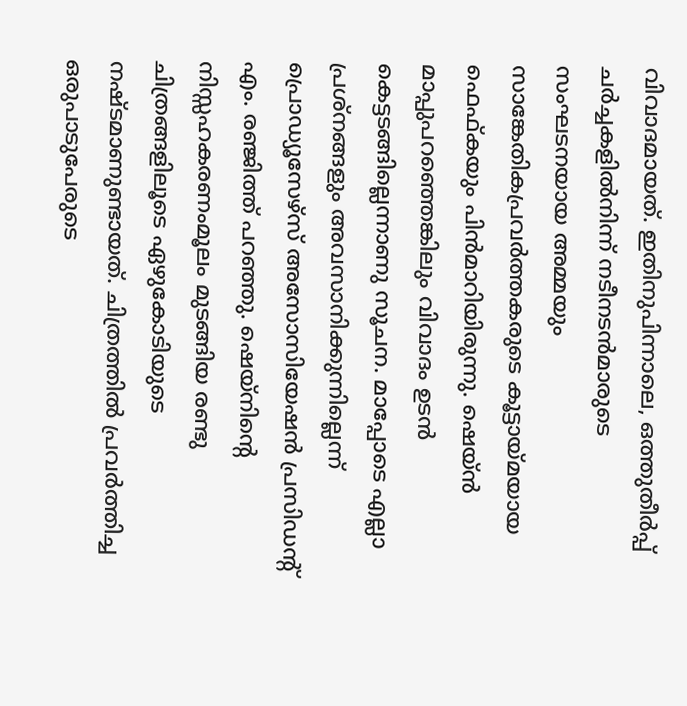വിവാദമായത്. ഇതിനുപിന്നാലെ, ഒത്തുതീർപ്പ് ചർച്ചകളിൽനിന്ന് നടീനടൻമാരുടെ സംഘടനയായ അമ്മയും സാങ്കേതികപ്രവർത്തകരുടെ കൂട്ടായ്മയായ ഫെഫ്കയും പിൻമാറിയിരുന്നു. ഷെയ്ൻ മാപ്പുപറഞ്ഞെങ്കിലും വിവാദം ഉടൻ കെട്ടടങ്ങില്ലെന്നാണു സൂചന. മാപ്പോടെ എല്ലാ പ്രശ്നങ്ങളും അവസാനിക്കുന്നില്ലെന്ന് പ്രൊഡ്യൂസേഴ്സ് അസോസിയേഷൻ പ്രസിഡന്റ് എം. രഞ്ജിത്ത് പറഞ്ഞു. ഷെയ്നിന്റെ നിസ്സഹകരണംമൂലം മുടങ്ങിയ രണ്ടു ചിത്രങ്ങളിലൂടെ ഏഴുകോടിയുടെ നഷ്ടമാണുണ്ടായത്. ചിത്രത്തിൽ പ്രവർത്തിച്ച ഒരുപാടുപേരുടെ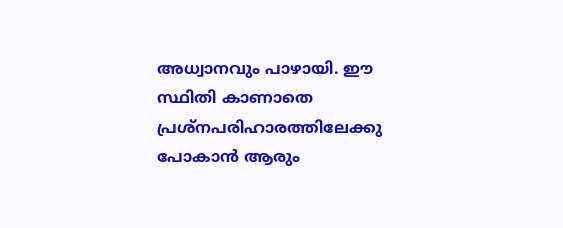അധ്വാനവും പാഴായി. ഈ സ്ഥിതി കാണാതെ പ്രശ്നപരിഹാരത്തിലേക്കു പോകാൻ ആരും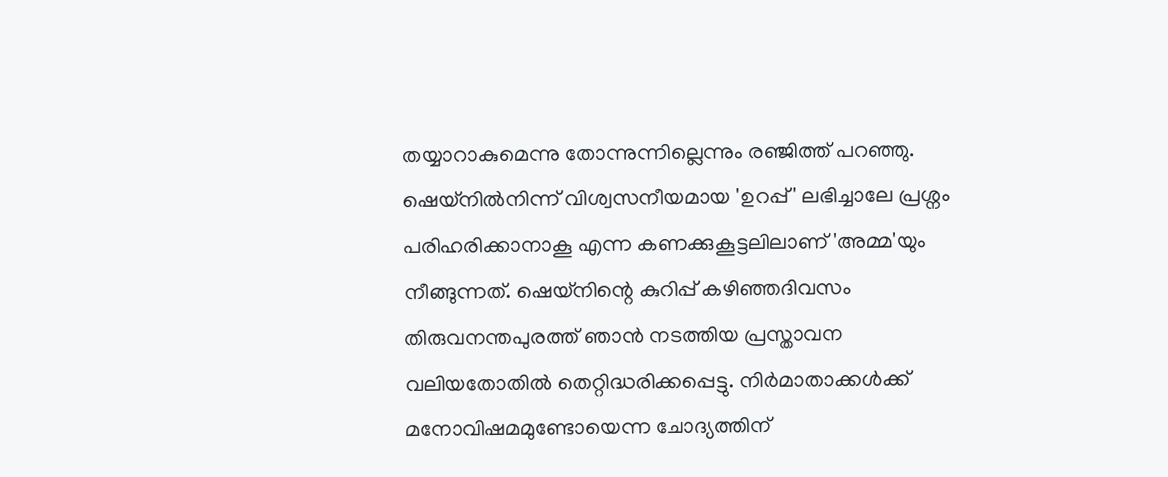തയ്യാറാകുമെന്നു തോന്നുന്നില്ലെന്നും രഞ്ജിത്ത് പറഞ്ഞു. ഷെയ്നിൽനിന്ന് വിശ്വസനീയമായ 'ഉറപ്പ്' ലഭിച്ചാലേ പ്രശ്നം പരിഹരിക്കാനാകൂ എന്ന കണക്കുകൂട്ടലിലാണ് 'അമ്മ'യും നീങ്ങുന്നത്. ഷെയ്നിന്റെ കുറിപ്പ് കഴിഞ്ഞദിവസം തിരുവനന്തപുരത്ത് ഞാൻ നടത്തിയ പ്രസ്താവന വലിയതോതിൽ തെറ്റിദ്ധരിക്കപ്പെട്ടു. നിർമാതാക്കൾക്ക് മനോവിഷമമുണ്ടോയെന്ന ചോദ്യത്തിന്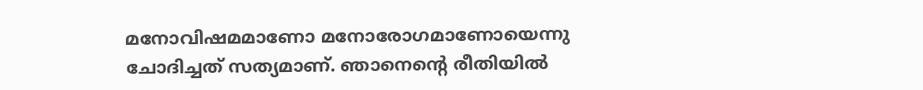മനോവിഷമമാണോ മനോരോഗമാണോയെന്നു ചോദിച്ചത് സത്യമാണ്. ഞാനെന്റെ രീതിയിൽ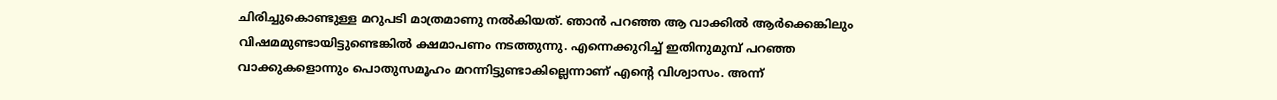ചിരിച്ചുകൊണ്ടുള്ള മറുപടി മാത്രമാണു നൽകിയത്. ഞാൻ പറഞ്ഞ ആ വാക്കിൽ ആർക്കെങ്കിലും വിഷമമുണ്ടായിട്ടുണ്ടെങ്കിൽ ക്ഷമാപണം നടത്തുന്നു. എന്നെക്കുറിച്ച് ഇതിനുമുമ്പ് പറഞ്ഞ വാക്കുകളൊന്നും പൊതുസമൂഹം മറന്നിട്ടുണ്ടാകില്ലെന്നാണ് എന്റെ വിശ്വാസം. അന്ന്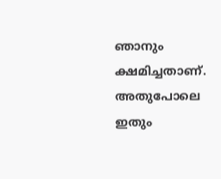ഞാനും ക്ഷമിച്ചതാണ്. അതുപോലെ ഇതും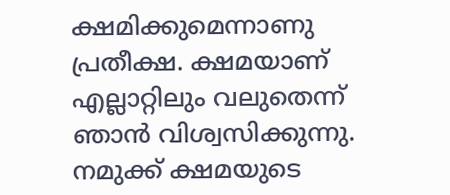ക്ഷമിക്കുമെന്നാണു പ്രതീക്ഷ. ക്ഷമയാണ് എല്ലാറ്റിലും വലുതെന്ന് ഞാൻ വിശ്വസിക്കുന്നു. നമുക്ക് ക്ഷമയുടെ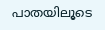പാതയിലൂടെ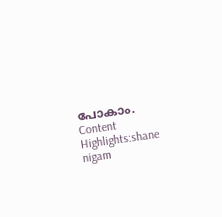പോകാം. Content Highlights:shane nigam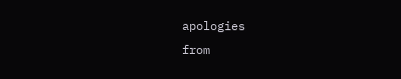apologies
from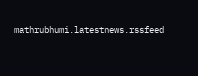mathrubhumi.latestnews.rssfeed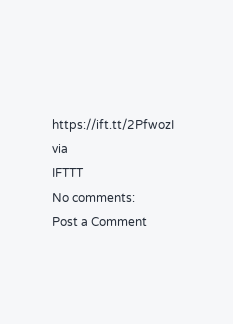https://ift.tt/2PfwozI
via
IFTTT
No comments:
Post a Comment